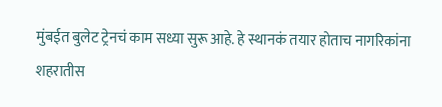मुंबईत बुलेट ट्रेनचं काम सध्या सुरू आहे. हे स्थानकं तयार होताच नागरिकांना शहरातीस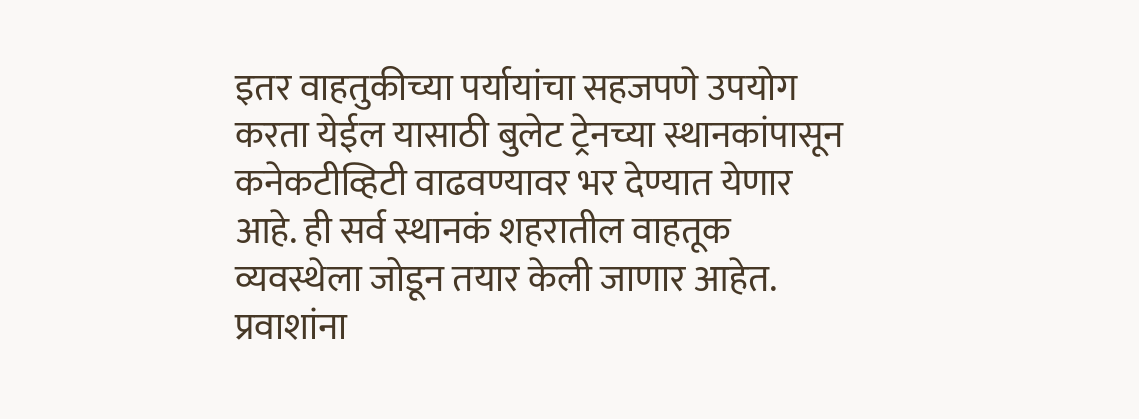इतर वाहतुकीच्या पर्यायांचा सहजपणे उपयोग करता येईल यासाठी बुलेट ट्रेनच्या स्थानकांपासून कनेकटीव्हिटी वाढवण्यावर भर देण्यात येणार आहे. ही सर्व स्थानकं शहरातील वाहतूक व्यवस्थेला जोडून तयार केली जाणार आहेत.
प्रवाशांना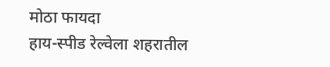मोठा फायदा
हाय-स्पीड रेल्वेला शहरातील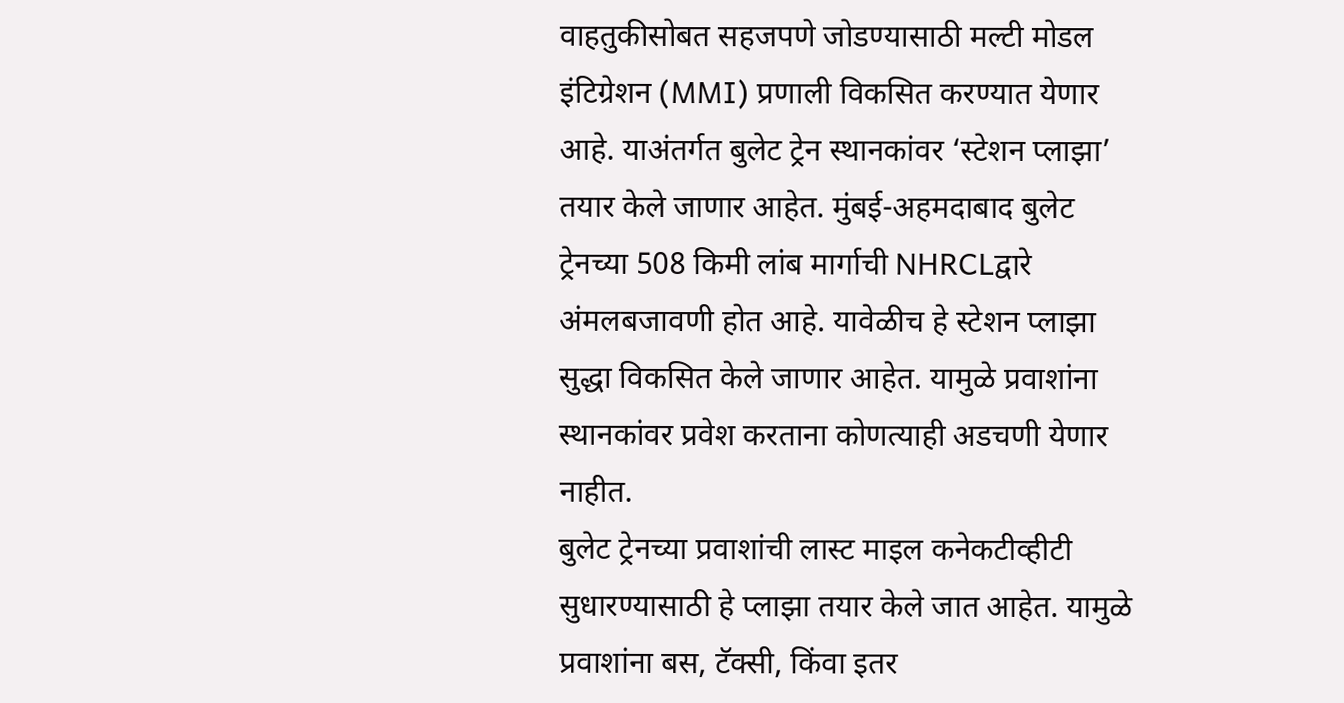वाहतुकीसोबत सहजपणे जोडण्यासाठी मल्टी मोडल इंटिग्रेशन (MMI) प्रणाली विकसित करण्यात येणार आहे. याअंतर्गत बुलेट ट्रेन स्थानकांवर ‘स्टेशन प्लाझा’ तयार केले जाणार आहेत. मुंबई-अहमदाबाद बुलेट ट्रेनच्या 508 किमी लांब मार्गाची NHRCLद्वारे अंमलबजावणी होत आहे. यावेळीच हे स्टेशन प्लाझा सुद्धा विकसित केले जाणार आहेत. यामुळे प्रवाशांना स्थानकांवर प्रवेश करताना कोणत्याही अडचणी येणार नाहीत.
बुलेट ट्रेनच्या प्रवाशांची लास्ट माइल कनेकटीव्हीटी सुधारण्यासाठी हे प्लाझा तयार केले जात आहेत. यामुळे प्रवाशांना बस, टॅक्सी, किंवा इतर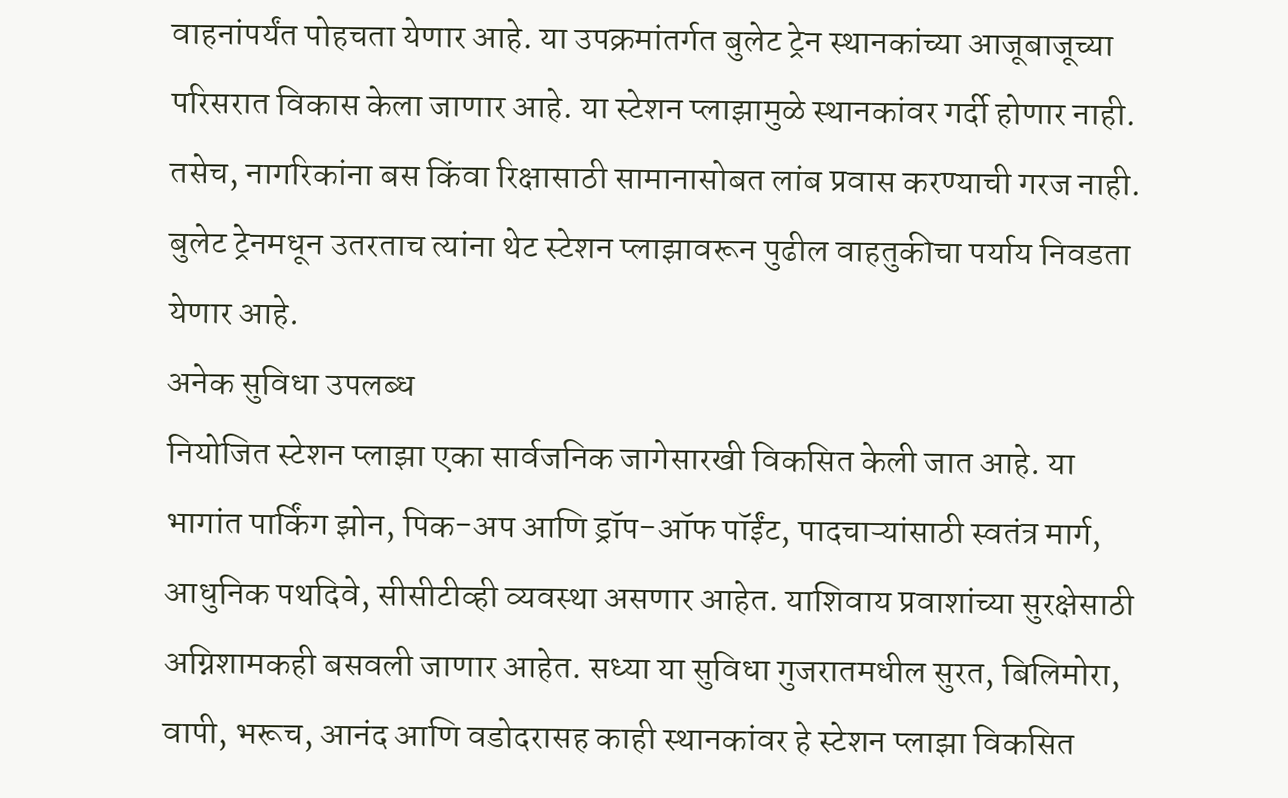वाहनांपर्यंत पोहचता येणार आहे. या उपक्रमांतर्गत बुलेट ट्रेन स्थानकांच्या आजूबाजूच्या परिसरात विकास केला जाणार आहे. या स्टेशन प्लाझामुळे स्थानकांवर गर्दी होणार नाही. तसेच, नागरिकांना बस किंवा रिक्षासाठी सामानासोबत लांब प्रवास करण्याची गरज नाही. बुलेट ट्रेनमधून उतरताच त्यांना थेट स्टेशन प्लाझावरून पुढील वाहतुकीचा पर्याय निवडता येणार आहे.
अनेक सुविधा उपलब्ध
नियोजित स्टेशन प्लाझा एका सार्वजनिक जागेसारखी विकसित केली जात आहे. या भागांत पार्किंग झोन, पिक-अप आणि ड्रॉप-ऑफ पॉईंट, पादचाऱ्यांसाठी स्वतंत्र मार्ग, आधुनिक पथदिवे, सीसीटीव्ही व्यवस्था असणार आहेत. याशिवाय प्रवाशांच्या सुरक्षेसाठी अग्निशामकही बसवली जाणार आहेत. सध्या या सुविधा गुजरातमधील सुरत, बिलिमोरा, वापी, भरूच, आनंद आणि वडोदरासह काही स्थानकांवर हे स्टेशन प्लाझा विकसित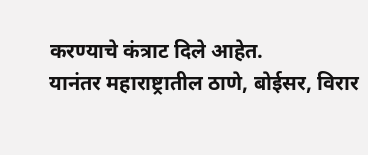करण्याचे कंत्राट दिले आहेत.
यानंतर महाराष्ट्रातील ठाणे, बोईसर, विरार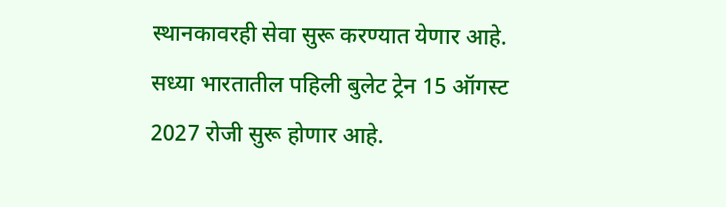स्थानकावरही सेवा सुरू करण्यात येणार आहे. सध्या भारतातील पहिली बुलेट ट्रेन 15 ऑगस्ट 2027 रोजी सुरू होणार आहे.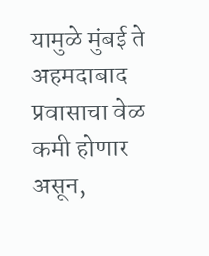यामुळे मुंबई ते अहमदाबाद प्रवासाचा वेळ कमी होणार असून,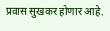प्रवास सुखकर होणार आहे.